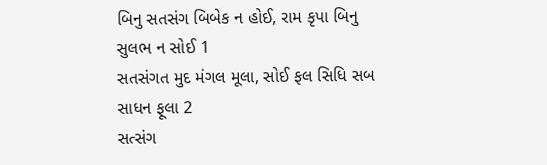બિનુ સતસંગ બિબેક ન હોઈ, રામ કૃપા બિનુ સુલભ ન સોઈ 1
સતસંગત મુદ મંગલ મૂલા, સોઈ ફલ સિધિ સબ સાધન ફૂલા 2
સત્સંગ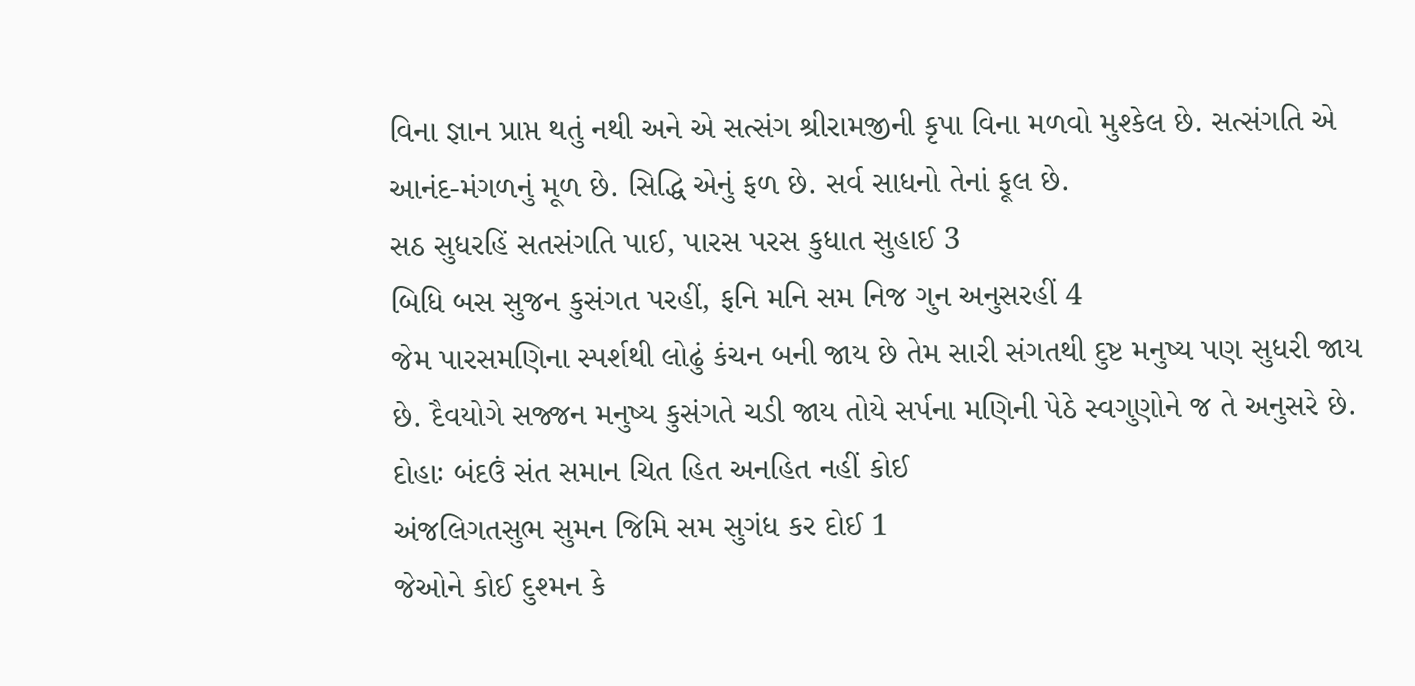વિના જ્ઞાન પ્રાપ્ત થતું નથી અને એ સત્સંગ શ્રીરામજીની કૃપા વિના મળવો મુશ્કેલ છે. સત્સંગતિ એ આનંદ-મંગળનું મૂળ છે. સિદ્ધિ એનું ફળ છે. સર્વ સાધનો તેનાં ફૂલ છે.
સઠ સુધરહિં સતસંગતિ પાઈ, પારસ પરસ કુધાત સુહાઈ 3
બિધિ બસ સુજન કુસંગત પરહીં, ફનિ મનિ સમ નિજ ગુન અનુસરહીં 4
જેમ પારસમણિના સ્પર્શથી લોઢું કંચન બની જાય છે તેમ સારી સંગતથી દુષ્ટ મનુષ્ય પણ સુધરી જાય છે. દૈવયોગે સજ્જન મનુષ્ય કુસંગતે ચડી જાય તોયે સર્પના મણિની પેઠે સ્વગુણોને જ તે અનુસરે છે.
દોહાઃ બંદઉં સંત સમાન ચિત હિત અનહિત નહીં કોઈ
અંજલિગતસુભ સુમન જિમિ સમ સુગંધ કર દોઈ 1
જેઓને કોઈ દુશ્મન કે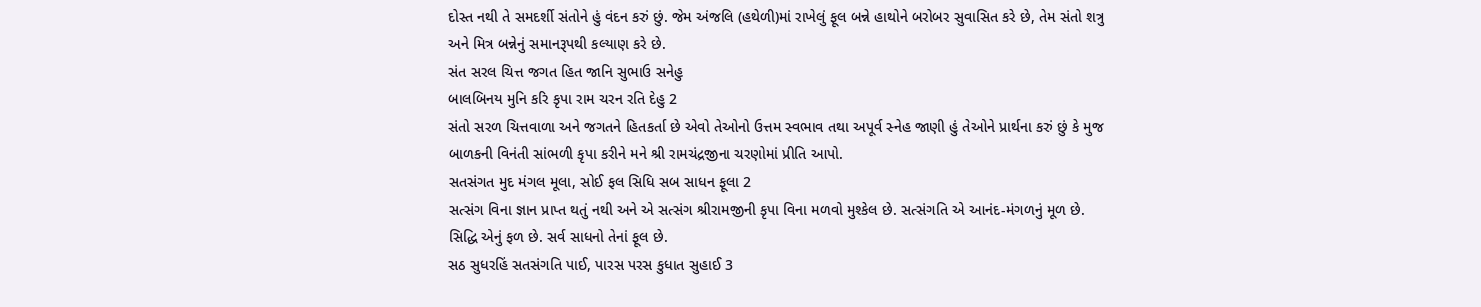દોસ્ત નથી તે સમદર્શી સંતોને હું વંદન કરું છું. જેમ અંજલિ (હથેળી)માં રાખેલું ફૂલ બન્ને હાથોને બરોબર સુવાસિત કરે છે, તેમ સંતો શત્રુ અને મિત્ર બન્નેનું સમાનરૂપથી કલ્યાણ કરે છે.
સંત સરલ ચિત્ત જગત હિત જાનિ સુભાઉ સનેહુ
બાલબિનય મુનિ કરિ કૃપા રામ ચરન રતિ દેહુ 2
સંતો સરળ ચિત્તવાળા અને જગતને હિતકર્તા છે એવો તેઓનો ઉત્તમ સ્વભાવ તથા અપૂર્વ સ્નેહ જાણી હું તેઓને પ્રાર્થના કરું છું કે મુજ બાળકની વિનંતી સાંભળી કૃપા કરીને મને શ્રી રામચંદ્રજીના ચરણોમાં પ્રીતિ આપો.
સતસંગત મુદ મંગલ મૂલા, સોઈ ફલ સિધિ સબ સાધન ફૂલા 2
સત્સંગ વિના જ્ઞાન પ્રાપ્ત થતું નથી અને એ સત્સંગ શ્રીરામજીની કૃપા વિના મળવો મુશ્કેલ છે. સત્સંગતિ એ આનંદ-મંગળનું મૂળ છે. સિદ્ધિ એનું ફળ છે. સર્વ સાધનો તેનાં ફૂલ છે.
સઠ સુધરહિં સતસંગતિ પાઈ, પારસ પરસ કુધાત સુહાઈ 3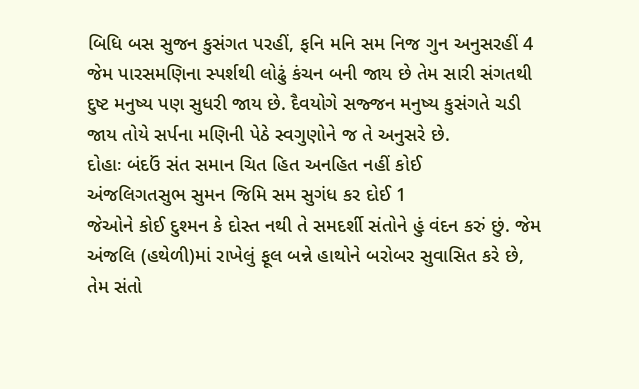બિધિ બસ સુજન કુસંગત પરહીં, ફનિ મનિ સમ નિજ ગુન અનુસરહીં 4
જેમ પારસમણિના સ્પર્શથી લોઢું કંચન બની જાય છે તેમ સારી સંગતથી દુષ્ટ મનુષ્ય પણ સુધરી જાય છે. દૈવયોગે સજ્જન મનુષ્ય કુસંગતે ચડી જાય તોયે સર્પના મણિની પેઠે સ્વગુણોને જ તે અનુસરે છે.
દોહાઃ બંદઉં સંત સમાન ચિત હિત અનહિત નહીં કોઈ
અંજલિગતસુભ સુમન જિમિ સમ સુગંધ કર દોઈ 1
જેઓને કોઈ દુશ્મન કે દોસ્ત નથી તે સમદર્શી સંતોને હું વંદન કરું છું. જેમ અંજલિ (હથેળી)માં રાખેલું ફૂલ બન્ને હાથોને બરોબર સુવાસિત કરે છે, તેમ સંતો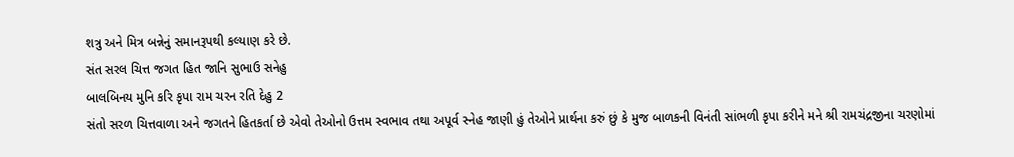શત્રુ અને મિત્ર બન્નેનું સમાનરૂપથી કલ્યાણ કરે છે.
સંત સરલ ચિત્ત જગત હિત જાનિ સુભાઉ સનેહુ
બાલબિનય મુનિ કરિ કૃપા રામ ચરન રતિ દેહુ 2
સંતો સરળ ચિત્તવાળા અને જગતને હિતકર્તા છે એવો તેઓનો ઉત્તમ સ્વભાવ તથા અપૂર્વ સ્નેહ જાણી હું તેઓને પ્રાર્થના કરું છું કે મુજ બાળકની વિનંતી સાંભળી કૃપા કરીને મને શ્રી રામચંદ્રજીના ચરણોમાં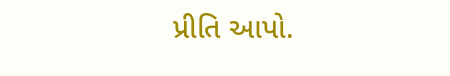પ્રીતિ આપો.